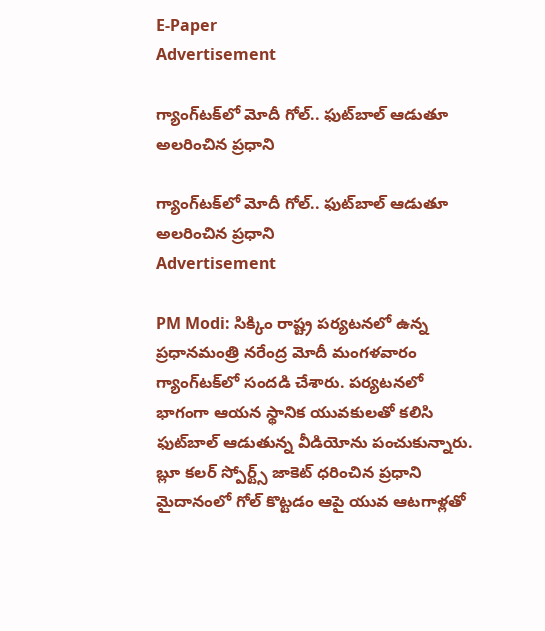E-Paper
Advertisement

గ్యాంగ్‌టక్‌లో మోదీ గోల్.. ఫుట్‌బాల్ ఆడుతూ అలరించిన ప్రధాని

గ్యాంగ్‌టక్‌లో మోదీ గోల్.. ఫుట్‌బాల్ ఆడుతూ అలరించిన ప్రధాని
Advertisement

PM Modi: సిక్కిం రాష్ట్ర పర్యటనలో ఉన్న ప్రధానమంత్రి నరేంద్ర మోదీ మంగళవారం గ్యాంగ్‌టక్‌లో సందడి చేశారు. పర్యటనలో భాగంగా ఆయన స్థానిక యువకులతో కలిసి ఫుట్‌బాల్ ఆడుతున్న వీడియోను పంచుకున్నారు. బ్లూ కలర్ స్పోర్ట్స్ జాకెట్ ధరించిన ప్రధాని మైదానంలో గోల్ కొట్టడం ఆపై యువ ఆటగాళ్లతో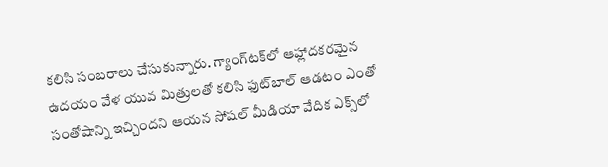కలిసి సంబరాలు చేసుకున్నారు. గ్యాంగ్‌టక్‌లో ఆహ్లాదకరమైన ఉదయం వేళ యువ మిత్రులతో కలిసి ఫుట్‌బాల్ ఆడటం ఎంతో సంతోషాన్ని ఇచ్చిందని ఆయన సోష‌ల్ మీడియా వేదిక‌ ఎక్స్‌లో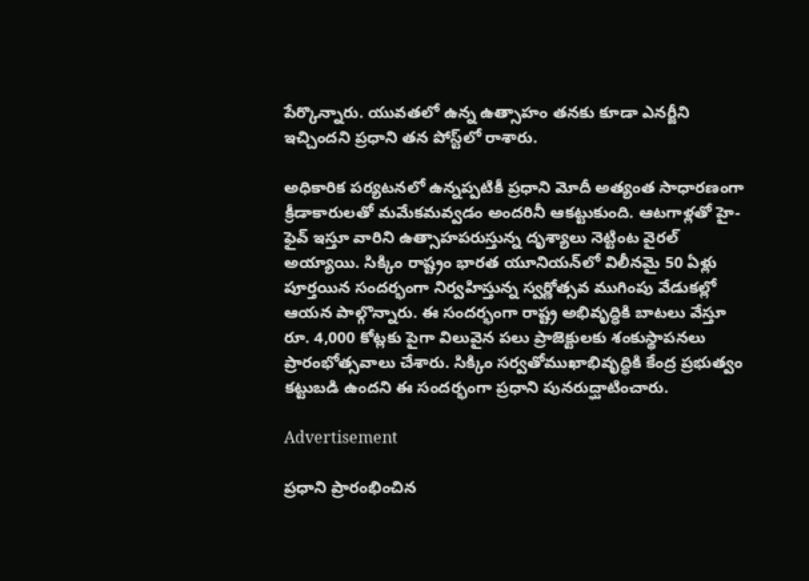పేర్కొన్నారు. యువతలో ఉన్న ఉత్సాహం తనకు కూడా ఎనర్జీని ఇచ్చిందని ప్రధాని తన పోస్ట్‌లో రాశారు.

అధికారిక పర్యటనలో ఉన్నప్పటికీ ప్రధాని మోదీ అత్యంత సాధారణంగా క్రీడాకారులతో మమేకమవ్వడం అందరినీ ఆకట్టుకుంది. ఆటగాళ్లతో హై-ఫైవ్ ఇస్తూ వారిని ఉత్సాహపరుస్తున్న దృశ్యాలు నెట్టింట వైరల్ అయ్యాయి. సిక్కిం రాష్ట్రం భారత యూనియన్‌లో విలీనమై 50 ఏళ్లు పూర్తయిన సందర్భంగా నిర్వహిస్తున్న స్వర్ణోత్సవ ముగింపు వేడుకల్లో ఆయన పాల్గొన్నారు. ఈ సందర్భంగా రాష్ట్ర అభివృద్ధికి బాటలు వేస్తూ రూ. 4,000 కోట్లకు పైగా విలువైన పలు ప్రాజెక్టులకు శంకుస్థాపనలు ప్రారంభోత్సవాలు చేశారు. సిక్కిం సర్వతోముఖాభివృద్ధికి కేంద్ర ప్రభుత్వం కట్టుబడి ఉందని ఈ సందర్భంగా ప్రధాని పునరుద్ఘాటించారు.

Advertisement

ప్రధాని ప్రారంభించిన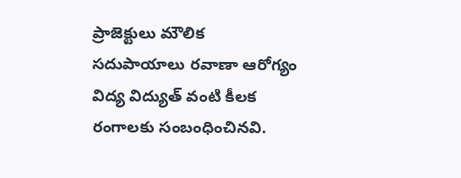ప్రాజెక్టులు మౌలిక సదుపాయాలు రవాణా ఆరోగ్యం విద్య విద్యుత్ వంటి కీలక రంగాలకు సంబంధించినవి.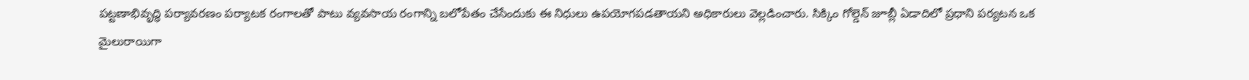పట్టణాభివృద్ధి పర్యావరణం పర్యాటక రంగాలతో పాటు వ్యవసాయ రంగాన్ని బలోపేతం చేసేందుకు ఈ నిధులు ఉపయోగపడతాయని అధికారులు వెల్లడించారు. సిక్కిం గోల్డెన్ జూబ్లీ ఏడాదిలో ప్రధాని పర్యటన ఒక మైలురాయిగా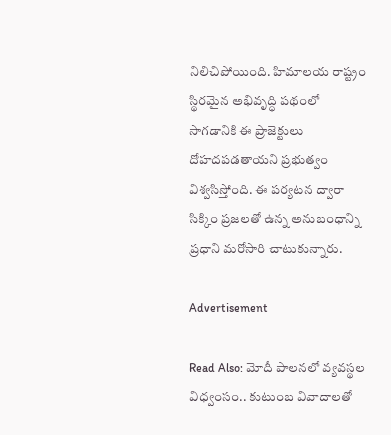నిలిచిపోయింది. హిమాలయ రాష్ట్రం స్థిరమైన అభివృద్ధి పథంలో సాగడానికి ఈ ప్రాజెక్టులు దోహదపడతాయని ప్రభుత్వం విశ్వసిస్తోంది. ఈ పర్యటన ద్వారా సిక్కిం ప్రజలతో ఉన్న అనుబంధాన్ని ప్రధాని మరోసారి చాటుకున్నారు.

Advertisement

Read Also: మోదీ పాలనలో వ్యవస్థల విధ్వంసం.. కుటుంబ వివాదాలతో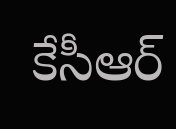కేసీఆర్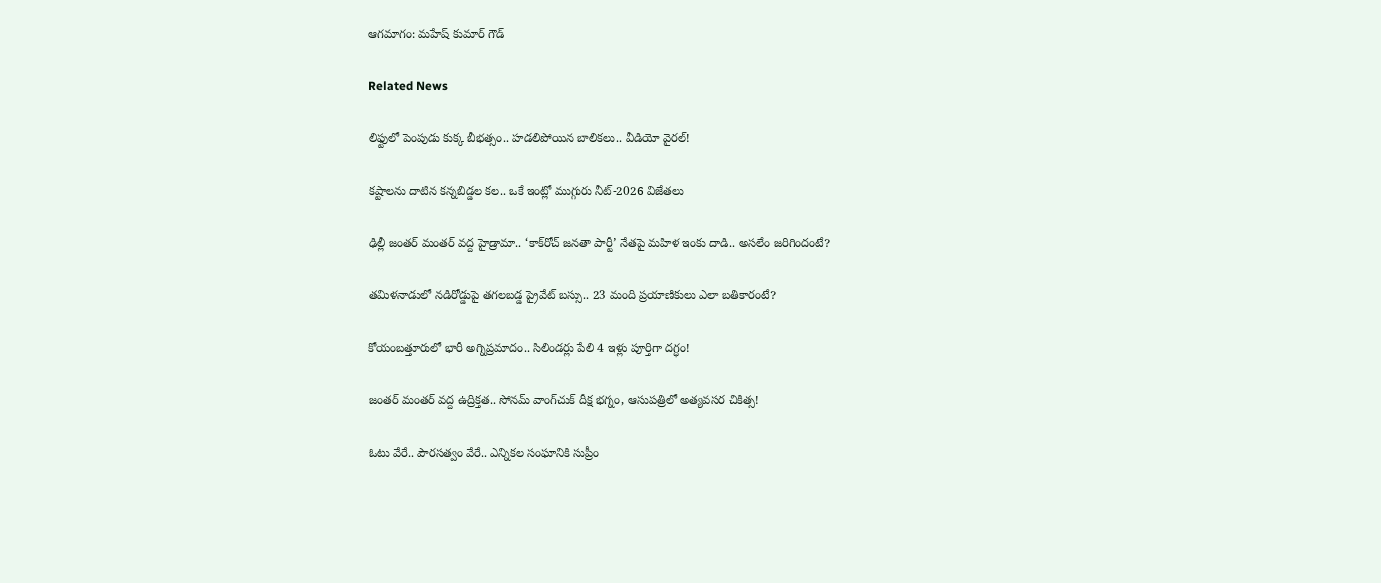ఆగమాగం: మహేష్ కుమార్ గౌడ్

Related News

లిఫ్టులో పెంపుడు కుక్క బీభత్సం.. హడలిపోయిన బాలికలు.. వీడియో వైరల్!

కష్టాలను దాటిన కన్నబిడ్డల కల.. ఒకే ఇంట్లో ముగ్గురు నీట్-2026 విజేతలు

ఢిల్లీ జంతర్ మంతర్ వద్ద హైడ్రామా.. ‘కాక్‌రోచ్ జనతా పార్టీ’ నేతపై మహిళ ఇంకు దాడి.. అసలేం జరిగిందంటే?

తమిళనాడులో నడిరోడ్డుపై తగలబడ్డ ప్రైవేట్ బస్సు.. 23 మంది ప్రయాణికులు ఎలా బతికారంటే?

కోయంబత్తూరులో భారీ అగ్నిప్రమాదం.. సిలిండర్లు పేలి 4 ఇళ్లు పూర్తిగా దగ్ధం!

జంతర్ మంతర్ వద్ద ఉద్రిక్తత.. సోనమ్ వాంగ్‌చుక్ దీక్ష భగ్నం, ఆసుపత్రిలో అత్యవసర చికిత్స!

ఓటు వేరే.. పౌరసత్వం వేరే.. ఎన్నికల సంఘానికి సుప్రీం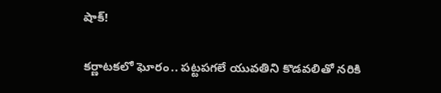షాక్!

కర్ణాటకలో ఘోరం.. పట్టపగలే యువతిని కొడవలితో నరికి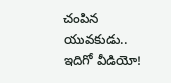చంపిన యువకుడు.. ఇదిగో వీడియో!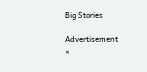Big Stories

Advertisement
×